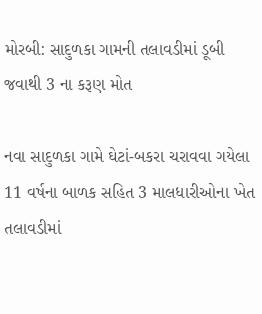મોરબી: સાદુળકા ગામની તલાવડીમાં ડૂબી જવાથી 3 ના કરૂણ મોત

નવા સાદુળકા ગામે ઘેટાં-બકરા ચરાવવા ગયેલા 11 વર્ષના બાળક સહિત 3 માલધારીઓના ખેત તલાવડીમાં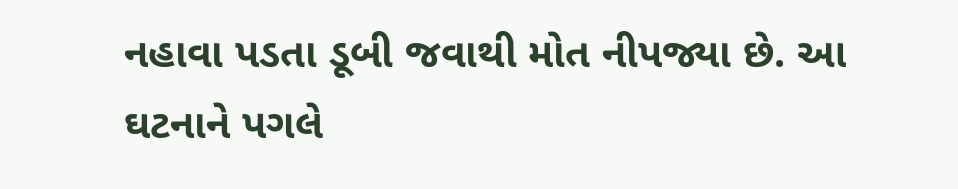નહાવા પડતા ડૂબી જવાથી મોત નીપજ્યા છે. આ ઘટનાને પગલે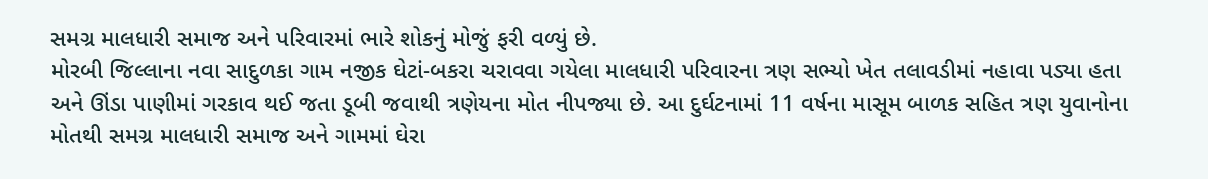સમગ્ર માલધારી સમાજ અને પરિવારમાં ભારે શોકનું મોજું ફરી વળ્યું છે.
મોરબી જિલ્લાના નવા સાદુળકા ગામ નજીક ઘેટાં-બકરા ચરાવવા ગયેલા માલધારી પરિવારના ત્રણ સભ્યો ખેત તલાવડીમાં નહાવા પડ્યા હતા અને ઊંડા પાણીમાં ગરકાવ થઈ જતા ડૂબી જવાથી ત્રણેયના મોત નીપજ્યા છે. આ દુર્ઘટનામાં 11 વર્ષના માસૂમ બાળક સહિત ત્રણ યુવાનોના મોતથી સમગ્ર માલધારી સમાજ અને ગામમાં ઘેરા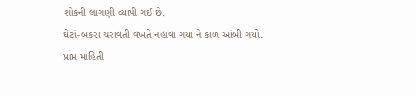શોકની લાગણી વ્યાપી ગઈ છે.
ઘેટાં-બકરા ચરાવતી વખતે નહાવા ગયા ને કાળ આંબી ગયો.
પ્રાપ્ત માહિતી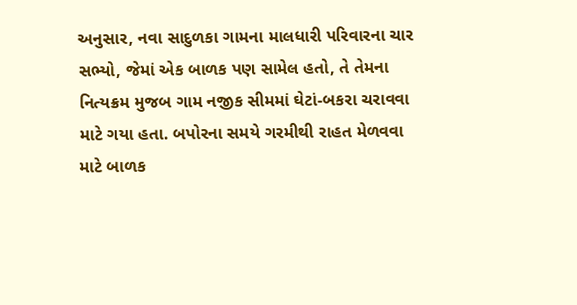અનુસાર, નવા સાદુળકા ગામના માલધારી પરિવારના ચાર સભ્યો, જેમાં એક બાળક પણ સામેલ હતો, તે તેમના નિત્યક્રમ મુજબ ગામ નજીક સીમમાં ઘેટાં-બકરા ચરાવવા માટે ગયા હતા. બપોરના સમયે ગરમીથી રાહત મેળવવા માટે બાળક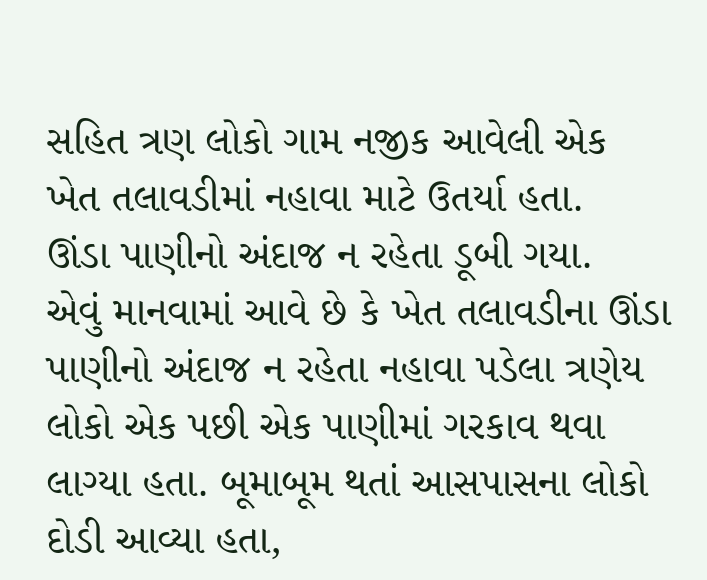સહિત ત્રણ લોકો ગામ નજીક આવેલી એક ખેત તલાવડીમાં નહાવા માટે ઉતર્યા હતા.
ઊંડા પાણીનો અંદાજ ન રહેતા ડૂબી ગયા.
એવું માનવામાં આવે છે કે ખેત તલાવડીના ઊંડા પાણીનો અંદાજ ન રહેતા નહાવા પડેલા ત્રણેય લોકો એક પછી એક પાણીમાં ગરકાવ થવા લાગ્યા હતા. બૂમાબૂમ થતાં આસપાસના લોકો દોડી આવ્યા હતા,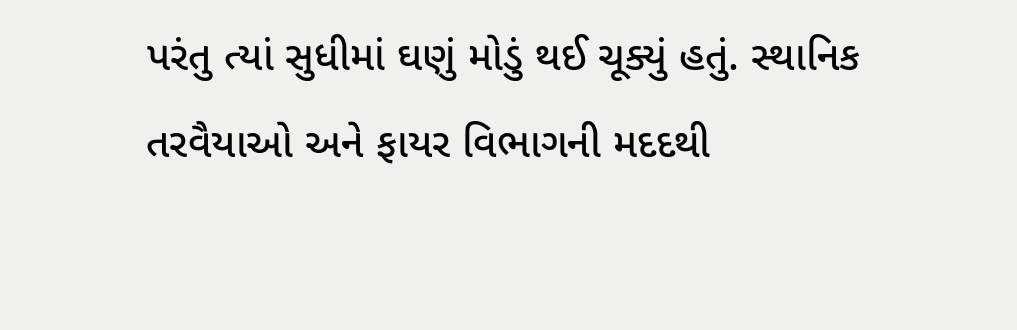પરંતુ ત્યાં સુધીમાં ઘણું મોડું થઈ ચૂક્યું હતું. સ્થાનિક તરવૈયાઓ અને ફાયર વિભાગની મદદથી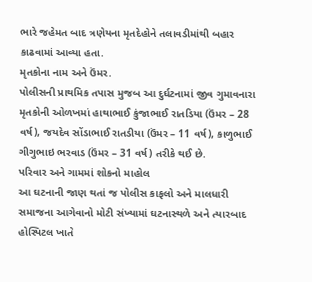ભારે જહેમત બાદ ત્રણેયના મૃતદેહોને તલાવડીમાંથી બહાર કાઢવામાં આવ્યા હતા.
મૃતકોના નામ અને ઉંમર.
પોલીસની પ્રાથમિક તપાસ મુજબ આ દુર્ઘટનામાં જીવ ગુમાવનારા મૃતકોની ઓળખમાં હાથાભાઈ કુંજાભાઈ રાતડિયા (ઉંમર – 28 વર્ષ), જયદેવ સોંડાભાઈ રાતડીયા (ઉંમર – 11 વર્ષ), કાળુભાઈ ગીગુભાઇ ભરવાડ (ઉંમર – 31 વર્ષ) તરીકે થઈ છે.
પરિવાર અને ગામમાં શોકનો માહોલ
આ ઘટનાની જાણ થતાં જ પોલીસ કાફલો અને માલધારી સમાજના આગેવાનો મોટી સંખ્યામાં ઘટનાસ્થળે અને ત્યારબાદ હોસ્પિટલ ખાતે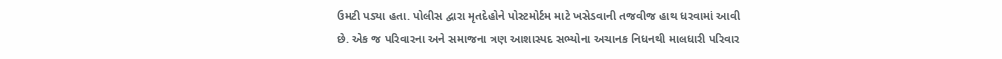ઉમટી પડ્યા હતા. પોલીસ દ્વારા મૃતદેહોને પોસ્ટમોર્ટમ માટે ખસેડવાની તજવીજ હાથ ધરવામાં આવી છે. એક જ પરિવારના અને સમાજના ત્રણ આશાસ્પદ સભ્યોના અચાનક નિધનથી માલધારી પરિવાર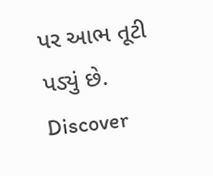પર આભ તૂટી પડ્યું છે.
Discover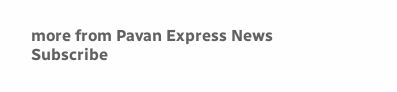more from Pavan Express News
Subscribe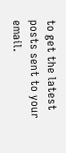to get the latest posts sent to your email.